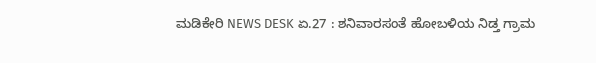ಮಡಿಕೇರಿ NEWS DESK ಏ.27 : ಶನಿವಾರಸಂತೆ ಹೋಬಳಿಯ ನಿಡ್ತ ಗ್ರಾಮ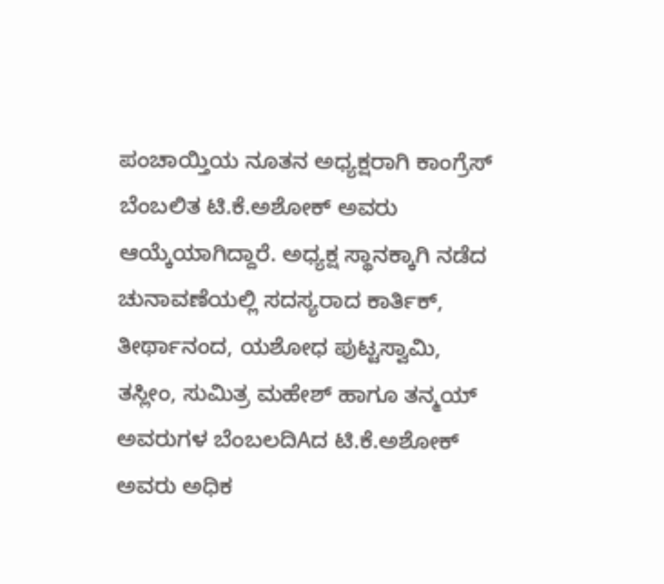ಪಂಚಾಯ್ತಿಯ ನೂತನ ಅಧ್ಯಕ್ಷರಾಗಿ ಕಾಂಗ್ರೆಸ್ ಬೆಂಬಲಿತ ಟಿ.ಕೆ.ಅಶೋಕ್ ಅವರು ಆಯ್ಕೆಯಾಗಿದ್ದಾರೆ. ಅಧ್ಯಕ್ಷ ಸ್ಥಾನಕ್ಕಾಗಿ ನಡೆದ ಚುನಾವಣೆಯಲ್ಲಿ ಸದಸ್ಯರಾದ ಕಾರ್ತಿಕ್, ತೀರ್ಥಾನಂದ, ಯಶೋಧ ಪುಟ್ಟಸ್ವಾಮಿ, ತಸ್ಲೀಂ, ಸುಮಿತ್ರ ಮಹೇಶ್ ಹಾಗೂ ತನ್ಮಯ್ ಅವರುಗಳ ಬೆಂಬಲದಿAದ ಟಿ.ಕೆ.ಅಶೋಕ್ ಅವರು ಅಧಿಕ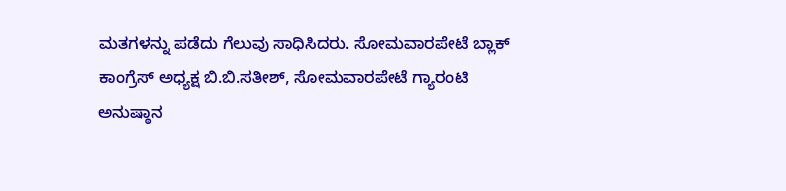ಮತಗಳನ್ನು ಪಡೆದು ಗೆಲುವು ಸಾಧಿಸಿದರು. ಸೋಮವಾರಪೇಟೆ ಬ್ಲಾಕ್ ಕಾಂಗ್ರೆಸ್ ಅಧ್ಯಕ್ಷ ಬಿ.ಬಿ.ಸತೀಶ್, ಸೋಮವಾರಪೇಟೆ ಗ್ಯಾರಂಟಿ ಅನುಷ್ಠಾನ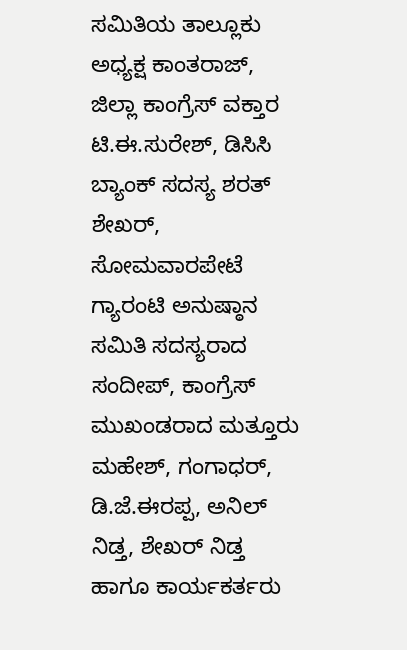ಸಮಿತಿಯ ತಾಲ್ಲೂಕು ಅಧ್ಯಕ್ಷ ಕಾಂತರಾಜ್, ಜಿಲ್ಲಾ ಕಾಂಗ್ರೆಸ್ ವಕ್ತಾರ ಟಿ.ಈ.ಸುರೇಶ್, ಡಿಸಿಸಿ ಬ್ಯಾಂಕ್ ಸದಸ್ಯ ಶರತ್ ಶೇಖರ್, ಸೋಮವಾರಪೇಟೆ ಗ್ಯಾರಂಟಿ ಅನುಷ್ಠಾನ ಸಮಿತಿ ಸದಸ್ಯರಾದ ಸಂದೀಪ್, ಕಾಂಗ್ರೆಸ್ ಮುಖಂಡರಾದ ಮತ್ತೂರು ಮಹೇಶ್, ಗಂಗಾಧರ್, ಡಿ.ಜೆ.ಈರಪ್ಪ, ಅನಿಲ್ ನಿಡ್ತ, ಶೇಖರ್ ನಿಡ್ತ ಹಾಗೂ ಕಾರ್ಯಕರ್ತರು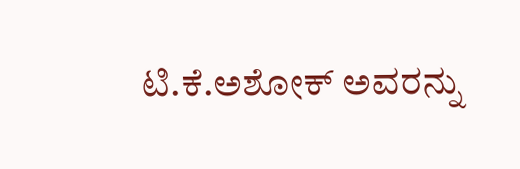ಟಿ.ಕೆ.ಅಶೋಕ್ ಅವರನ್ನು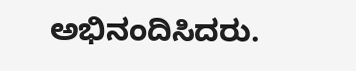ಅಭಿನಂದಿಸಿದರು.